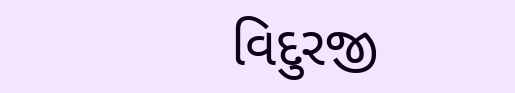વિદુરજી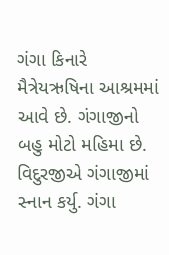ગંગા કિનારે મૈત્રેયઋષિના આશ્રમમાં આવે છે. ગંગાજીનો બહુ મોટો મહિમા છે. વિદુરજીએ ગંગાજીમાં સ્નાન કર્યુ. ગંગા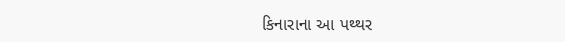કિનારાના આ પથ્થર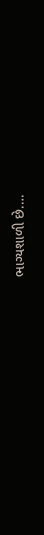ભાગ્યશાળી છે.…